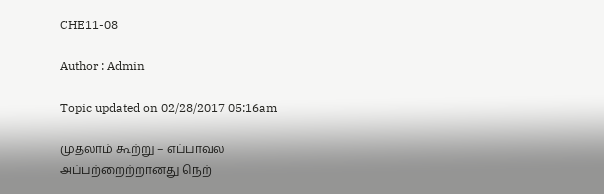CHE11-08

Author : Admin

Topic updated on 02/28/2017 05:16am

முதலாம் கூற்று – எப்பாவல அப்பற்றைற்றானது நெற்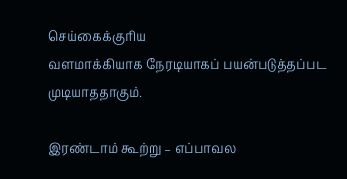செய்கைக்குரிய
வளமாக்கியாக நேரடியாகப் பயன்படுத்தப்பட முடியாததாகும்.

இரண்டாம் கூற்று – எப்பாவல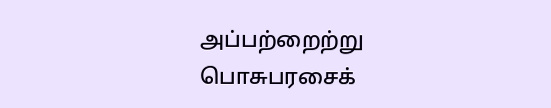அப்பற்றைற்று பொசுபரசைக்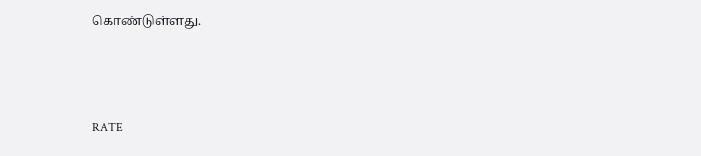கொண்டுள்ளது.



RATE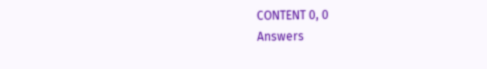CONTENT 0, 0
Answers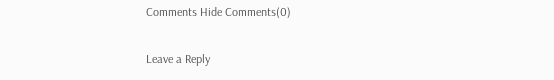Comments Hide Comments(0)

Leave a Reply